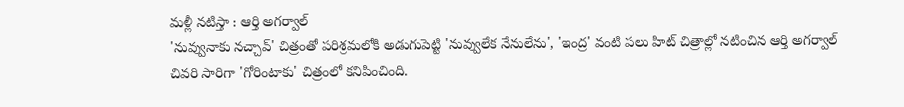మళ్లీ నటిస్తా : ఆర్తి అగర్వాల్
'నువ్వునాకు నచ్చావ్' చిత్రంతో పరిశ్రమలోకి అడుగుపెట్టి 'నువ్వులేక నేనులేను', 'ఇంద్ర' వంటి పలు హిట్ చిత్రాల్లో నటించిన ఆర్తి అగర్వాల్ చివరి సారిగా 'గోరింటాకు' చిత్రంలో కనిపించింది.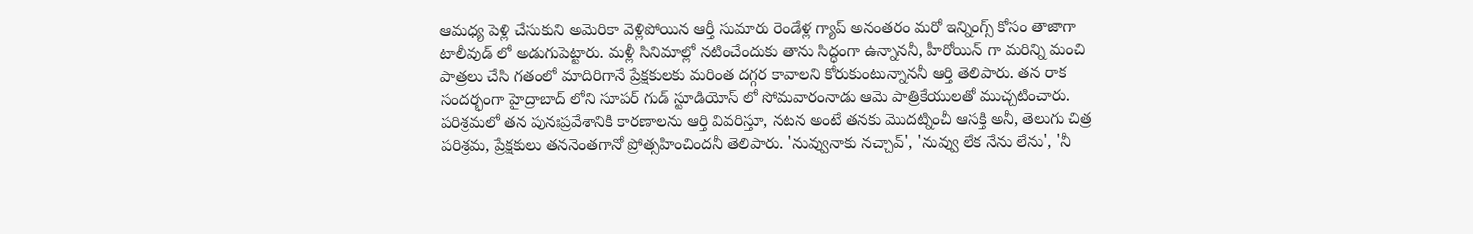ఆమధ్య పెళ్లి చేసుకుని అమెరికా వెళ్లిపోయిన ఆర్తీ సుమారు రెండేళ్ల గ్యాప్ అనంతరం మరో ఇన్నింగ్స్ కోసం తాజాగా టాలీవుడ్ లో అడుగుపెట్టారు. మళ్లీ సినిమాల్లో నటించేందుకు తాను సిద్ధంగా ఉన్నాననీ, హీరోయిన్ గా మరిన్ని మంచి పాత్రలు చేసి గతంలో మాదిరిగానే ప్రేక్షకులకు మరింత దగ్గర కావాలని కోరుకుంటున్నాననీ ఆర్తి తెలిపారు. తన రాక సందర్భంగా హైద్రాబాద్ లోని సూపర్ గుడ్ స్టూడియోస్ లో సోమవారంనాడు ఆమె పాత్రికేయులతో ముచ్చటించారు.
పరిశ్రమలో తన పునఃప్రవేశానికి కారణాలను ఆర్తి వివరిస్తూ, నటన అంటే తనకు మొదట్నించీ ఆసక్తి అనీ, తెలుగు చిత్ర పరిశ్రమ, ప్రేక్షకులు తననెంతగానో ప్రోత్సహించిందనీ తెలిపారు. 'నువ్వునాకు నచ్చావ్', 'నువ్వు లేక నేను లేను', 'నీ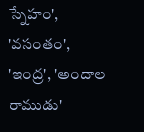స్నేహం', 'వసంతం', 'ఇంద్ర', 'అందాల రాముడు'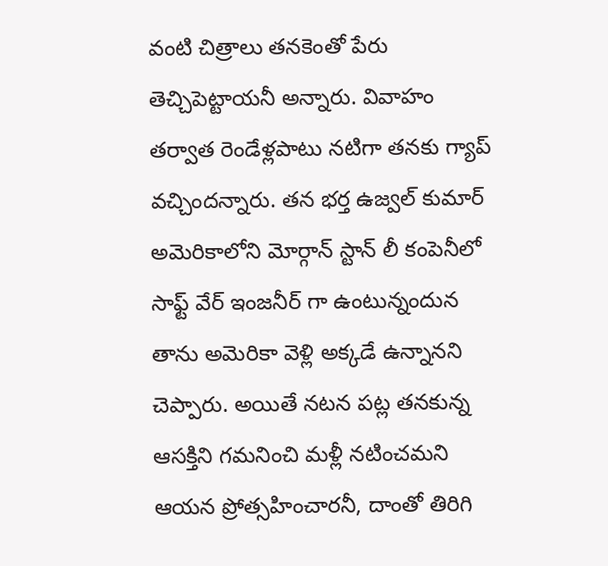వంటి చిత్రాలు తనకెంతో పేరు తెచ్చిపెట్టాయనీ అన్నారు. వివాహం తర్వాత రెండేళ్లపాటు నటిగా తనకు గ్యాప్ వచ్చిందన్నారు. తన భర్త ఉజ్వల్ కుమార్ అమెరికాలోని మోర్గాన్ స్టాన్ లీ కంపెనీలో సాఫ్ట్ వేర్ ఇంజనీర్ గా ఉంటున్నందున తాను అమెరికా వెళ్లి అక్కడే ఉన్నానని చెప్పారు. అయితే నటన పట్ల తనకున్న ఆసక్తిని గమనించి మళ్లీ నటించమని ఆయన ప్రోత్సహించారనీ, దాంతో తిరిగి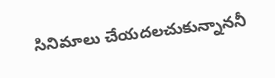సినిమాలు చేయదలచుకున్నాననీ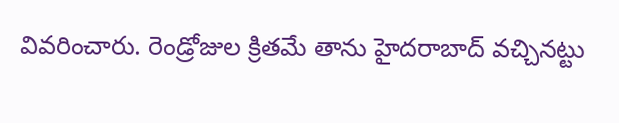వివరించారు. రెండ్రోజుల క్రితమే తాను హైదరాబాద్ వచ్చినట్టు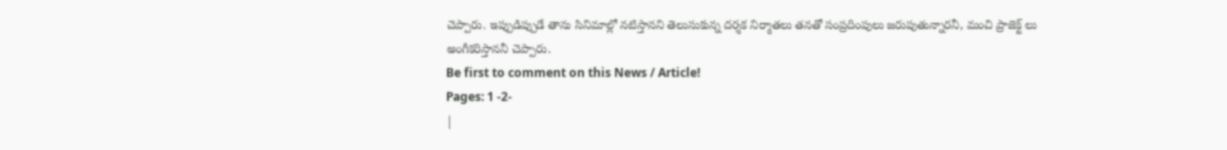చెప్పారు. ఇప్పుడిప్పుడే తాను సినిమాల్లో నటిస్తానని తెలుసుకున్న దర్శక నిర్మాతలు తనతో సంప్రదింపులు జరుపుతున్నారనీ, మంచి ప్రాజెక్ట్ లు అంగీకరిస్తాననీ చెప్పారు.
Be first to comment on this News / Article!
Pages: 1 -2-
|